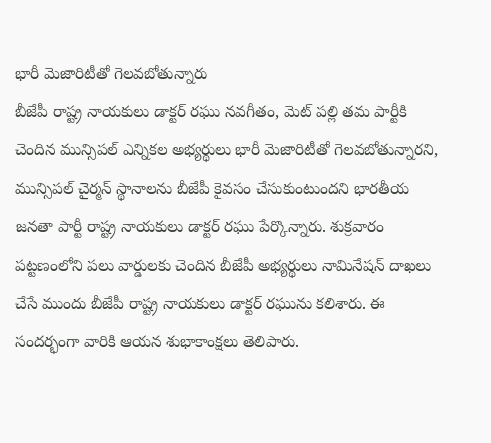భారీ మెజారిటీతో గెలవబోతున్నారు
బీజేపీ రాష్ట్ర నాయకులు డాక్టర్ రఘు నవగీతం, మెట్ పల్లి తమ పార్టీకి చెందిన మున్సిపల్ ఎన్నికల అభ్యర్థులు భారీ మెజారిటీతో గెలవబోతున్నారని, మున్సిపల్ చైర్మన్ స్థానాలను బీజేపీ కైవసం చేసుకుంటుందని భారతీయ జనతా పార్టీ రాష్ట్ర నాయకులు డాక్టర్ రఘు పేర్కొన్నారు. శుక్రవారం పట్టణంలోని పలు వార్డులకు చెందిన బీజేపీ అభ్యర్థులు నామినేషన్ దాఖలు చేసే ముందు బీజేపీ రాష్ట్ర నాయకులు డాక్టర్ రఘును కలిశారు. ఈ సందర్భంగా వారికి ఆయన శుభాకాంక్షలు తెలిపారు.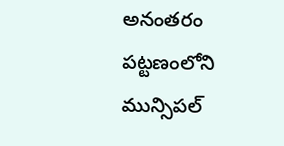అనంతరం పట్టణంలోని మున్సిపల్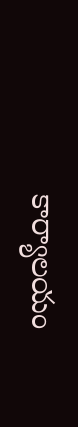కార్యాలయం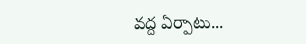వద్ద ఏర్పాటు...